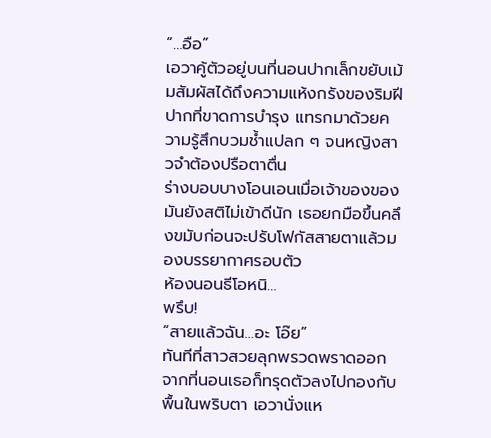“…อือ”
เอวาคู้ตัวอยู่บนที่นอนปากเล็กขยับเม้มสัมผัสได้ถึงความแห้งกรังของริมฝีปากที่ขาดการบำรุง แทรกมาด้วยความรู้สึกบวมช้ำแปลก ๆ จนหญิงสาวจำต้องปรือตาตื่น
ร่างบอบบางโอนเอนเมื่อเจ้าของของมันยังสติไม่เข้าดีนัก เธอยกมือขึ้นคลึงขมับก่อนจะปรับโฟกัสสายตาแล้วมองบรรยากาศรอบตัว
ห้องนอนธีโอหนิ…
พรึบ!
“สายแล้วฉัน…อะ โอ๊ย”
ทันทีที่สาวสวยลุกพรวดพราดออกจากที่นอนเธอก็ทรุดตัวลงไปกองกับพื้นในพริบตา เอวานั่งแห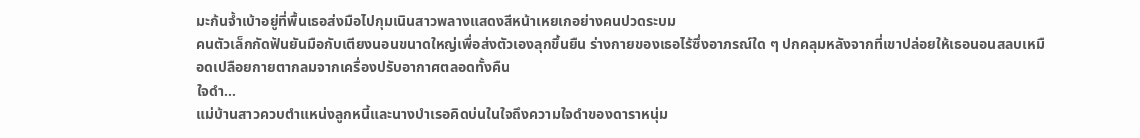มะก้นจ้ำเบ้าอยู่ที่พื้นเธอส่งมือไปกุมเนินสาวพลางแสดงสีหน้าเหยเกอย่างคนปวดระบม
คนตัวเล็กกัดฟันยันมือกับเตียงนอนขนาดใหญ่เพื่อส่งตัวเองลุกขึ้นยืน ร่างกายของเธอไร้ซึ่งอาภรณ์ใด ๆ ปกคลุมหลังจากที่เขาปล่อยให้เธอนอนสลบเหมือดเปลือยกายตากลมจากเครื่องปรับอากาศตลอดทั้งคืน
ใจดำ…
แม่บ้านสาวควบตำแหน่งลูกหนี้และนางบำเรอคิดบ่นในใจถึงความใจดำของดาราหนุ่ม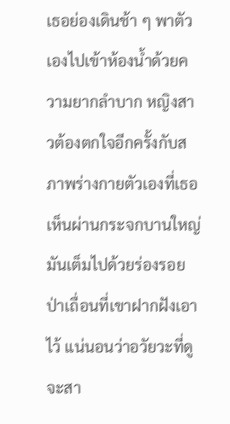เธอย่องเดินช้า ๆ พาตัวเองไปเข้าห้องน้ำด้วยความยากลำบาก หญิงสาวต้องตกใจอีกครั้งกับสภาพร่างกายตัวเองที่เธอเห็นผ่านกระจกบานใหญ่ มันเต็มไปด้วยร่องรอยป่าเถื่อนที่เขาฝากฝังเอาไว้ แน่นอนว่าอวัยวะที่ดูจะสา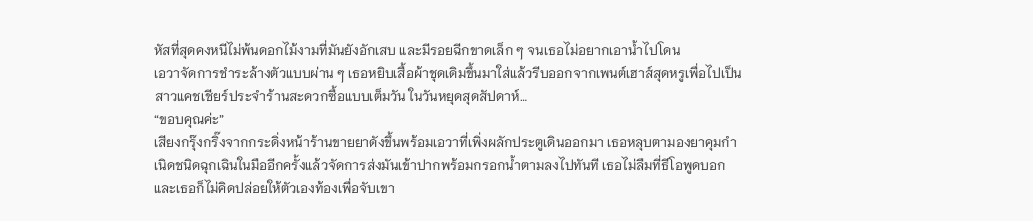หัสที่สุดคงหนีไม่พ้นดอกไม้งามที่มันยังอักเสบ และมีรอยฉีกขาดเล็ก ๆ จนเธอไม่อยากเอาน้ำไปโดน
เอวาจัดการชำระล้างตัวแบบผ่าน ๆ เธอหยิบเสื้อผ้าชุดเดิมขึ้นมาใส่แล้วรีบออกจากเพนต์เฮาส์สุดหรูเพื่อไปเป็นสาวแคชเชียร์ประจำร้านสะดวกซื้อแบบเต็มวัน ในวันหยุดสุดสัปดาห์…
“ขอบคุณค่ะ”
เสียงกรุ๊งกริ๊งจากกระดิ่งหน้าร้านขายยาดังขึ้นพร้อมเอวาที่เพิ่งผลักประตูเดินออกมา เธอหลุบตามองยาคุมกำเนิดชนิดฉุกเฉินในมืออีกครั้งแล้วจัดการส่งมันเข้าปากพร้อมกรอกน้ำตามลงไปทันที เธอไม่ลืมที่ธีโอพูดบอกและเธอก็ไม่คิดปล่อยให้ตัวเองท้องเพื่อจับเขา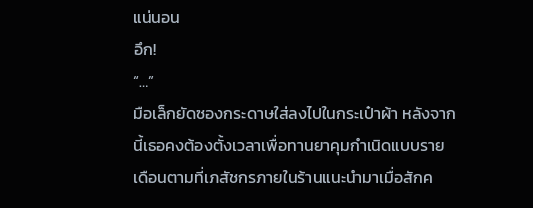แน่นอน
อึก!
“…”
มือเล็กยัดซองกระดาษใส่ลงไปในกระเป๋าผ้า หลังจากนี้เธอคงต้องตั้งเวลาเพื่อทานยาคุมกำเนิดแบบรายเดือนตามที่เภสัชกรภายในร้านแนะนำมาเมื่อสักค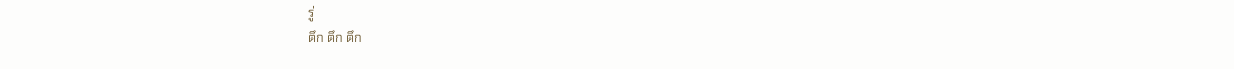รู่
ตึก ตึก ตึก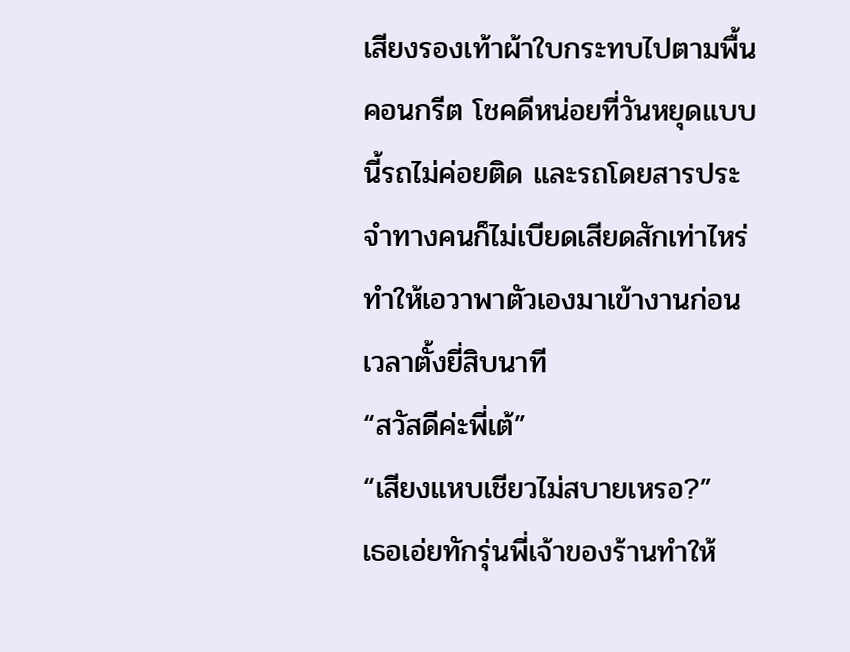เสียงรองเท้าผ้าใบกระทบไปตามพื้นคอนกรีต โชคดีหน่อยที่วันหยุดแบบนี้รถไม่ค่อยติด และรถโดยสารประจำทางคนก็ไม่เบียดเสียดสักเท่าไหร่ทำให้เอวาพาตัวเองมาเข้างานก่อนเวลาตั้งยี่สิบนาที
“สวัสดีค่ะพี่เต้”
“เสียงแหบเชียวไม่สบายเหรอ?”
เธอเอ่ยทักรุ่นพี่เจ้าของร้านทำให้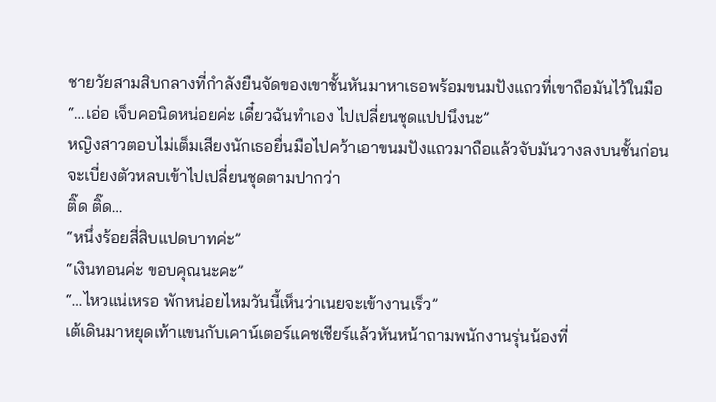ชายวัยสามสิบกลางที่กำลังยืนจัดของเขาชั้นหันมาหาเธอพร้อมขนมปังแถวที่เขาถือมันไว้ในมือ
“…เอ่อ เจ็บคอนิดหน่อยค่ะ เดี๋ยวฉันทำเอง ไปเปลี่ยนชุดแปปนึงนะ”
หญิงสาวตอบไม่เต็มเสียงนักเธอยื่นมือไปคว้าเอาขนมปังแถวมาถือแล้วจับมันวางลงบนชั้นก่อนจะเบี่ยงตัวหลบเข้าไปเปลี่ยนชุดตามปากว่า
ติ๊ด ติ๊ด…
“หนึ่งร้อยสี่สิบแปดบาทค่ะ”
“เงินทอนค่ะ ขอบคุณนะคะ”
“…ไหวแน่เหรอ พักหน่อยไหมวันนี้เห็นว่าเนยจะเข้างานเร็ว”
เต้เดินมาหยุดเท้าแขนกับเคาน์เตอร์แคชเชียร์แล้วหันหน้าถามพนักงานรุ่นน้องที่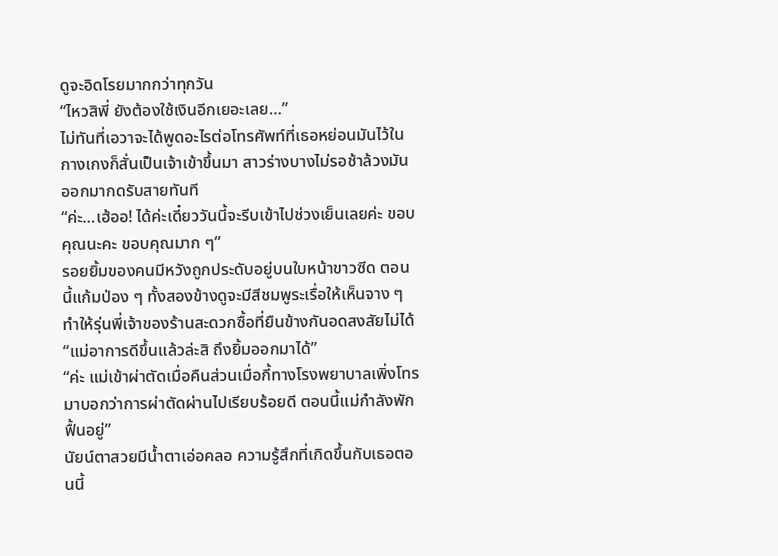ดูจะอิดโรยมากกว่าทุกวัน
“ไหวสิพี่ ยังต้องใช้เงินอีกเยอะเลย…”
ไม่ทันที่เอวาจะได้พูดอะไรต่อโทรศัพท์ที่เธอหย่อนมันไว้ในกางเกงก็สั่นเป็นเจ้าเข้าขึ้นมา สาวร่างบางไม่รอช้าล้วงมันออกมากดรับสายทันที
“ค่ะ…เฮ้ออ! ได้ค่ะเดี๋ยววันนี้จะรีบเข้าไปช่วงเย็นเลยค่ะ ขอบคุณนะคะ ขอบคุณมาก ๆ”
รอยยิ้มของคนมีหวังถูกประดับอยู่บนใบหน้าขาวซีด ตอนนี้แก้มป่อง ๆ ทั้งสองข้างดูจะมีสีชมพูระเรื่อให้เห็นจาง ๆ ทำให้รุ่นพี่เจ้าของร้านสะดวกซื้อที่ยืนข้างกันอดสงสัยไม่ได้
“แม่อาการดีขึ้นแล้วล่ะสิ ถึงยิ้มออกมาได้”
“ค่ะ แม่เข้าผ่าตัดเมื่อคืนส่วนเมื่อกี้ทางโรงพยาบาลเพิ่งโทรมาบอกว่าการผ่าตัดผ่านไปเรียบร้อยดี ตอนนี้แม่กำลังพักฟื้นอยู่”
นัยน์ตาสวยมีน้ำตาเอ่อคลอ ความรู้สึกที่เกิดขึ้นกับเธอตอนนี้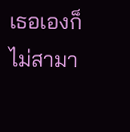เธอเองก็ไม่สามา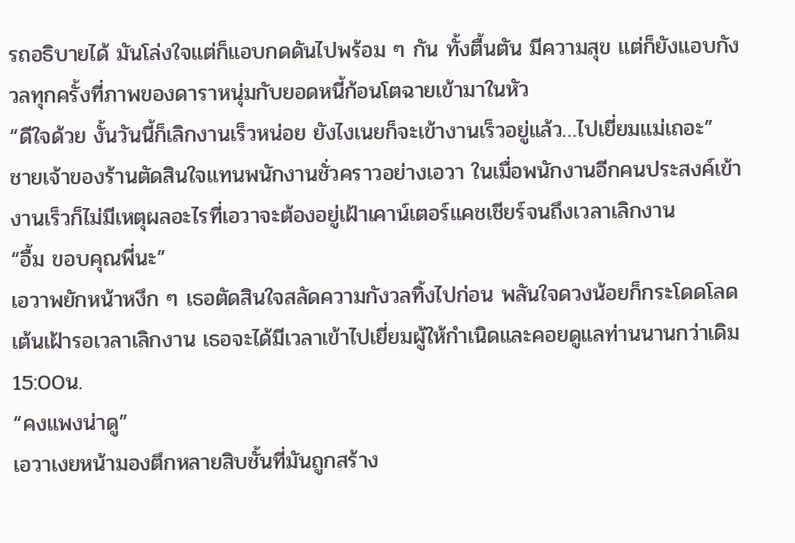รถอธิบายได้ มันโล่งใจแต่ก็แอบกดดันไปพร้อม ๆ กัน ทั้งตื้นตัน มีความสุข แต่ก็ยังแอบกังวลทุกครั้งที่ภาพของดาราหนุ่มกับยอดหนี้ก้อนโตฉายเข้ามาในหัว
“ดีใจด้วย งั้นวันนี้ก็เลิกงานเร็วหน่อย ยังไงเนยก็จะเข้างานเร็วอยู่แล้ว…ไปเยี่ยมแม่เถอะ”
ชายเจ้าของร้านตัดสินใจแทนพนักงานชั่วคราวอย่างเอวา ในเมื่อพนักงานอีกคนประสงค์เข้างานเร็วก็ไม่มีเหตุผลอะไรที่เอวาจะต้องอยู่เฝ้าเคาน์เตอร์แคชเชียร์จนถึงเวลาเลิกงาน
“อื้ม ขอบคุณพี่นะ”
เอวาพยักหน้าหงึก ๆ เธอตัดสินใจสลัดความกังวลทิ้งไปก่อน พลันใจดวงน้อยก็กระโดดโลดเต้นเฝ้ารอเวลาเลิกงาน เธอจะได้มีเวลาเข้าไปเยี่ยมผู้ให้กำเนิดและคอยดูแลท่านนานกว่าเดิม
15:00น.
“คงแพงน่าดู”
เอวาเงยหน้ามองตึกหลายสิบชั้นที่มันถูกสร้าง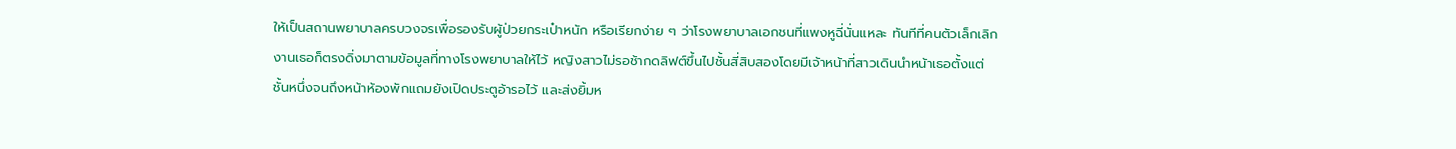ให้เป็นสถานพยาบาลครบวงจรเพื่อรองรับผู้ป่วยกระเป๋าหนัก หรือเรียกง่าย ๆ ว่าโรงพยาบาลเอกชนที่แพงหูฉี่นั่นแหละ ทันทีที่คนตัวเล็กเลิกงานเธอก็ตรงดิ่งมาตามข้อมูลที่ทางโรงพยาบาลให้ไว้ หญิงสาวไม่รอช้ากดลิฟต์ขึ้นไปชั้นสี่สิบสองโดยมีเจ้าหน้าที่สาวเดินนำหน้าเธอตั้งแต่ชั้นหนึ่งจนถึงหน้าห้องพักแถมยังเปิดประตูอ้ารอไว้ และส่งยิ้มห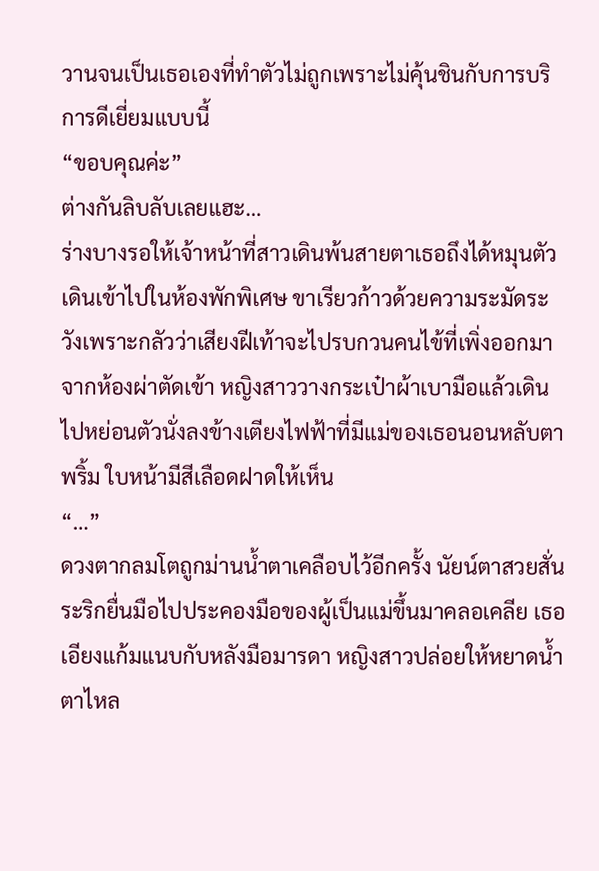วานจนเป็นเธอเองที่ทำตัวไม่ถูกเพราะไม่คุ้นชินกับการบริการดีเยี่ยมแบบนี้
“ขอบคุณค่ะ”
ต่างกันลิบลับเลยแฮะ…
ร่างบางรอให้เจ้าหน้าที่สาวเดินพ้นสายตาเธอถึงได้หมุนตัวเดินเข้าไปในห้องพักพิเศษ ขาเรียวก้าวด้วยความระมัดระวังเพราะกลัวว่าเสียงฝีเท้าจะไปรบกวนคนไข้ที่เพิ่งออกมาจากห้องผ่าตัดเข้า หญิงสาววางกระเป๋าผ้าเบามือแล้วเดินไปหย่อนตัวนั่งลงข้างเตียงไฟฟ้าที่มีแม่ของเธอนอนหลับตาพริ้ม ใบหน้ามีสีเลือดฝาดให้เห็น
“…”
ดวงตากลมโตถูกม่านน้ำตาเคลือบไว้อีกครั้ง นัยน์ตาสวยสั่นระริกยื่นมือไปประคองมือของผู้เป็นแม่ขึ้นมาคลอเคลีย เธอเอียงแก้มแนบกับหลังมือมารดา หญิงสาวปล่อยให้หยาดน้ำตาไหล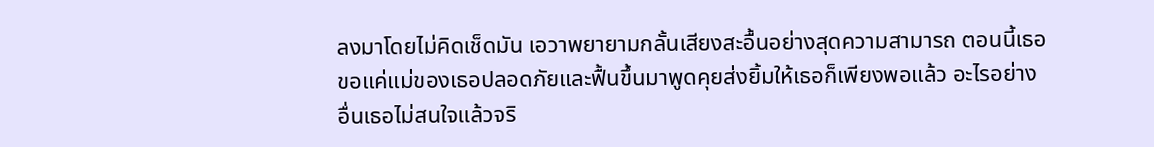ลงมาโดยไม่คิดเช็ดมัน เอวาพยายามกลั้นเสียงสะอื้นอย่างสุดความสามารถ ตอนนี้เธอขอแค่แม่ของเธอปลอดภัยและฟื้นขึ้นมาพูดคุยส่งยิ้มให้เธอก็เพียงพอแล้ว อะไรอย่างอื่นเธอไม่สนใจแล้วจริ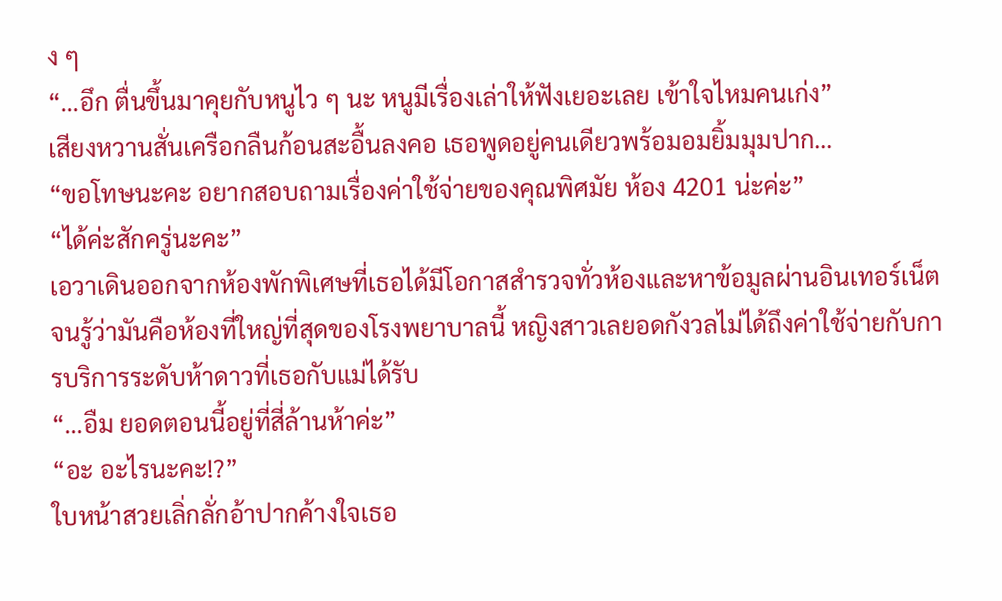ง ๆ
“…อึก ตื่นขึ้นมาคุยกับหนูไว ๆ นะ หนูมีเรื่องเล่าให้ฟังเยอะเลย เข้าใจไหมคนเก่ง”
เสียงหวานสั่นเครือกลืนก้อนสะอื้นลงคอ เธอพูดอยู่คนเดียวพร้อมอมยิ้มมุมปาก…
“ขอโทษนะคะ อยากสอบถามเรื่องค่าใช้จ่ายของคุณพิศมัย ห้อง 4201 น่ะค่ะ”
“ได้ค่ะสักครู่นะคะ”
เอวาเดินออกจากห้องพักพิเศษที่เธอได้มีโอกาสสำรวจทั่วห้องและหาข้อมูลผ่านอินเทอร์เน็ตจนรู้ว่ามันคือห้องที่ใหญ่ที่สุดของโรงพยาบาลนี้ หญิงสาวเลยอดกังวลไม่ได้ถึงค่าใช้จ่ายกับการบริการระดับห้าดาวที่เธอกับแม่ได้รับ
“…อืม ยอดตอนนี้อยู่ที่สี่ล้านห้าค่ะ”
“อะ อะไรนะคะ!?”
ใบหน้าสวยเลิ่กลั่กอ้าปากค้างใจเธอ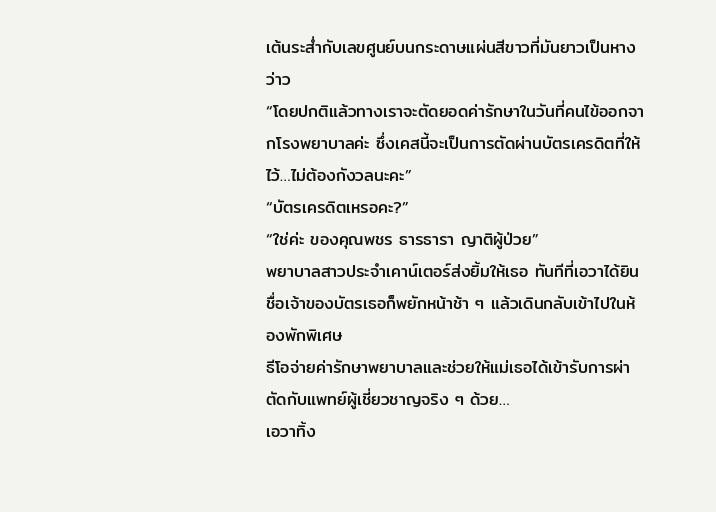เต้นระส่ำกับเลขศูนย์บนกระดาษแผ่นสีขาวที่มันยาวเป็นหางว่าว
“โดยปกติแล้วทางเราจะตัดยอดค่ารักษาในวันที่คนไข้ออกจากโรงพยาบาลค่ะ ซึ่งเคสนี้จะเป็นการตัดผ่านบัตรเครดิตที่ให้ไว้…ไม่ต้องกังวลนะคะ”
“บัตรเครดิตเหรอคะ?”
“ใช่ค่ะ ของคุณพชร ธารธารา ญาติผู้ป่วย”
พยาบาลสาวประจำเคาน์เตอร์ส่งยิ้มให้เธอ ทันทีที่เอวาได้ยินชื่อเจ้าของบัตรเธอก็พยักหน้าช้า ๆ แล้วเดินกลับเข้าไปในห้องพักพิเศษ
ธีโอจ่ายค่ารักษาพยาบาลและช่วยให้แม่เธอได้เข้ารับการผ่าตัดกับแพทย์ผู้เชี่ยวชาญจริง ๆ ด้วย…
เอวาทิ้ง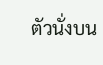ตัวนั่งบน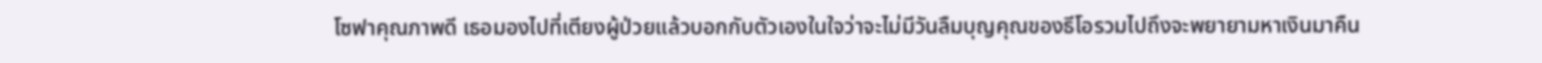โซฟาคุณภาพดี เธอมองไปที่เตียงผู้ป่วยแล้วบอกกับตัวเองในใจว่าจะไม่มีวันลืมบุญคุณของธีโอรวมไปถึงจะพยายามหาเงินมาคืน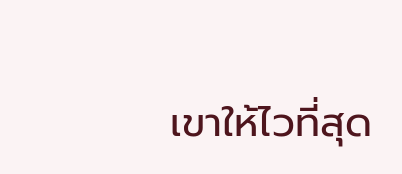เขาให้ไวที่สุด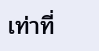เท่าที่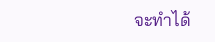จะทำได้